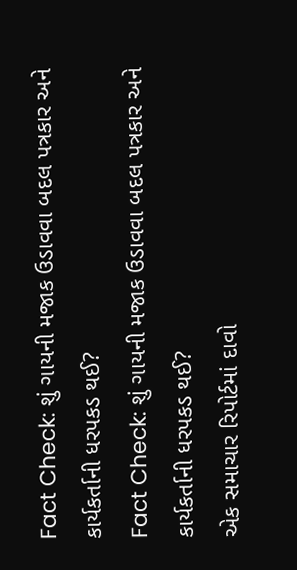Fact Check: શું ગાયની મજાક ઉડાવવા બદલ પત્રકાર અને કાર્યકર્તાની ધરપકડ થઈ?
Fact Check: શું ગાયની મજાક ઉડાવવા બદલ પત્રકાર અને કાર્યકર્તાની ધરપકડ થઈ?
એક સમાચાર રિપોર્ટમાં દાવો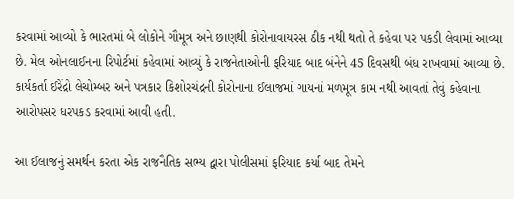કરવામાં આવ્યો કે ભારતમાં બે લોકોને ગૌમૂત્ર અને છાણથી કોરોનાવાયરસ ઠીક નથી થતો તે કહેવા પર પકડી લેવામાં આવ્યા છે. મેલ ઓનલાઈનના રિપોર્ટમાં કહેવામાં આવ્યું કે રાજનેતાઓની ફરિયાદ બાદ બંનેને 45 દિવસથી બંધ રાખવામાં આવ્યા છે. કાર્યકર્તા ઈરેંદ્રો લેચોમ્બર અને પત્રકાર કિશોરચંદ્રની કોરોનાના ઈલાજમાં ગાયનાં મળમૂત્ર કામ નથી આવતાં તેવું કહેવાના આરોપસર ધરપકડ કરવામાં આવી હતી.

આ ઈલાજનું સમર્થન કરતા એક રાજનૈતિક સભ્ય દ્વારા પોલીસમાં ફરિયાદ કર્યા બાદ તેમને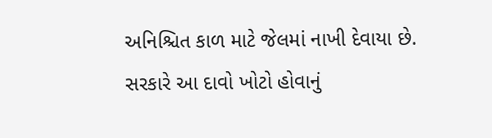અનિશ્ચિત કાળ માટે જેલમાં નાખી દેવાયા છે. સરકારે આ દાવો ખોટો હોવાનું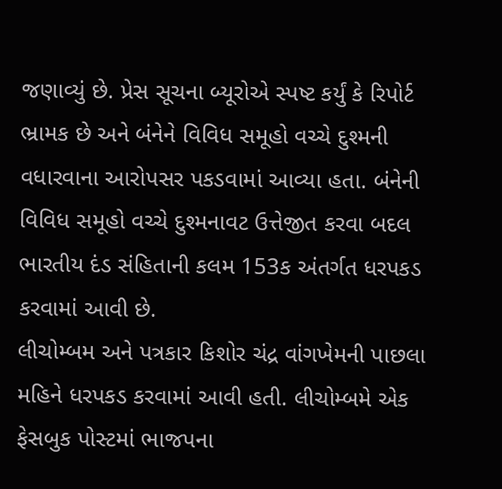જણાવ્યું છે. પ્રેસ સૂચના બ્યૂરોએ સ્પષ્ટ કર્યું કે રિપોર્ટ ભ્રામક છે અને બંનેને વિવિધ સમૂહો વચ્ચે દુશ્મની વધારવાના આરોપસર પકડવામાં આવ્યા હતા. બંનેની વિવિધ સમૂહો વચ્ચે દુશ્મનાવટ ઉત્તેજીત કરવા બદલ ભારતીય દંડ સંહિતાની કલમ 153ક અંતર્ગત ધરપકડ કરવામાં આવી છે.
લીચોમ્બમ અને પત્રકાર કિશોર ચંદ્ર વાંગખેમની પાછલા મહિને ધરપકડ કરવામાં આવી હતી. લીચોમ્બમે એક ફેસબુક પોસ્ટમાં ભાજપના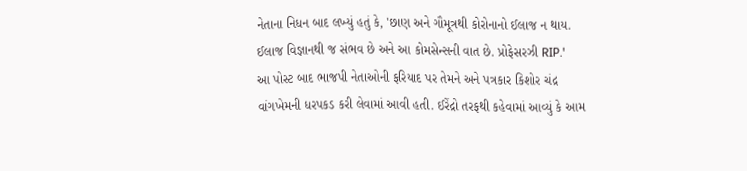નેતાના નિધન બાદ લખ્યું હતું કે, 'છાણ અને ગૌમૂત્રથી કોરોનાનો ઈલાજ ન થાય. ઈલાજ વિજ્ઞાનથી જ સંભવ છે અને આ કોમસેન્સની વાત છે. પ્રોફેસરઝી RIP.'
આ પોસ્ટ બાદ ભાજપી નેતાઓની ફરિયાદ પર તેમને અને પત્રકાર કિશોર ચંદ્ર વાંગખેમની ધરપકડ કરી લેવામાં આવી હતી. ઈરેંદ્રો તરફથી કહેવામાં આવ્યું કે આમ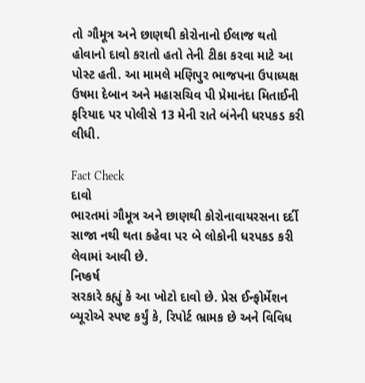તો ગૌમૂત્ર અને છાણથી કોરોનાનો ઈલાજ થતો હોવાનો દાવો કરાતો હતો તેની ટીકા કરવા માટે આ પોસ્ટ હતી. આ મામલે મણિપુર ભાજપના ઉપાધ્યક્ષ ઉષમા દેબાન અને મહાસચિવ પી પ્રેમાનંદા મિતાઈની ફરિયાદ પર પોલીસે 13 મેની રાતે બંનેની ધરપકડ કરી લીધી.

Fact Check
દાવો
ભારતમાં ગૌમૂત્ર અને છાણથી કોરોનાવાયરસના દર્દી સાજા નથી થતા કહેવા પર બે લોકોની ધરપકડ કરી લેવામાં આવી છે.
નિષ્કર્ષ
સરકારે કહ્યું કે આ ખોટો દાવો છે. પ્રેસ ઈન્ફોર્મેશન બ્યૂરોએ સ્પષ્ટ કર્યું કે, રિપોર્ટ ભ્રામક છે અને વિવિધ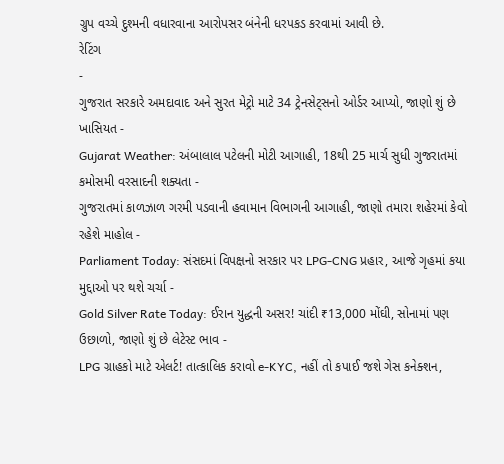ગ્રુપ વચ્ચે દુશ્મની વધારવાના આરોપસર બંનેની ધરપકડ કરવામાં આવી છે.
રેટિંગ
-
ગુજરાત સરકારે અમદાવાદ અને સુરત મેટ્રો માટે 34 ટ્રેનસેટ્સનો ઓર્ડર આપ્યો, જાણો શું છે ખાસિયત -
Gujarat Weather: અંબાલાલ પટેલની મોટી આગાહી, 18થી 25 માર્ચ સુધી ગુજરાતમાં કમોસમી વરસાદની શક્યતા -
ગુજરાતમાં કાળઝાળ ગરમી પડવાની હવામાન વિભાગની આગાહી, જાણો તમારા શહેરમાં કેવો રહેશે માહોલ -
Parliament Today: સંસદમાં વિપક્ષનો સરકાર પર LPG-CNG પ્રહાર, આજે ગૃહમાં કયા મુદ્દાઓ પર થશે ચર્ચા -
Gold Silver Rate Today: ઈરાન યુદ્ધની અસર! ચાંદી ₹13,000 મોંઘી, સોનામાં પણ ઉછાળો, જાણો શું છે લેટેસ્ટ ભાવ -
LPG ગ્રાહકો માટે એલર્ટ! તાત્કાલિક કરાવો e-KYC, નહીં તો કપાઈ જશે ગેસ કનેક્શન,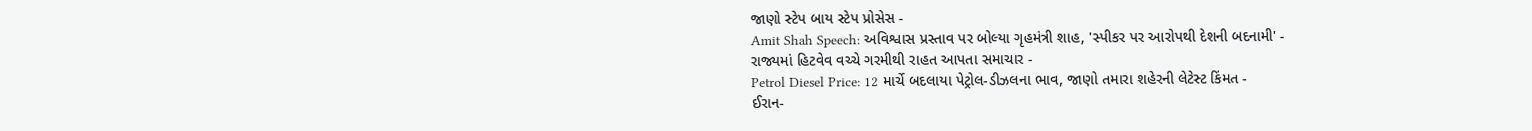જાણો સ્ટેપ બાય સ્ટેપ પ્રોસેસ -
Amit Shah Speech: અવિશ્વાસ પ્રસ્તાવ પર બોલ્યા ગૃહમંત્રી શાહ, 'સ્પીકર પર આરોપથી દેશની બદનામી' -
રાજ્યમાં હિટવેવ વચ્ચે ગરમીથી રાહત આપતા સમાચાર -
Petrol Diesel Price: 12 માર્ચે બદલાયા પેટ્રોલ-ડીઝલના ભાવ, જાણો તમારા શહેરની લેટેસ્ટ કિંમત -
ઈરાન-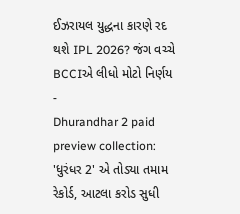ઈઝરાયલ યુદ્ધના કારણે રદ થશે IPL 2026? જંગ વચ્ચે BCCIએ લીધો મોટો નિર્ણય -
Dhurandhar 2 paid preview collection: 'ધુરંધર 2' એ તોડ્યા તમામ રેકોર્ડ, આટલા કરોડ સુધી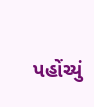પહોંચ્યું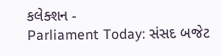કલેક્શન -
Parliament Today: સંસદ બજેટ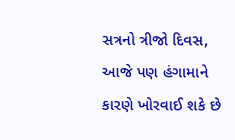સત્રનો ત્રીજો દિવસ, આજે પણ હંગામાને કારણે ખોરવાઈ શકે છે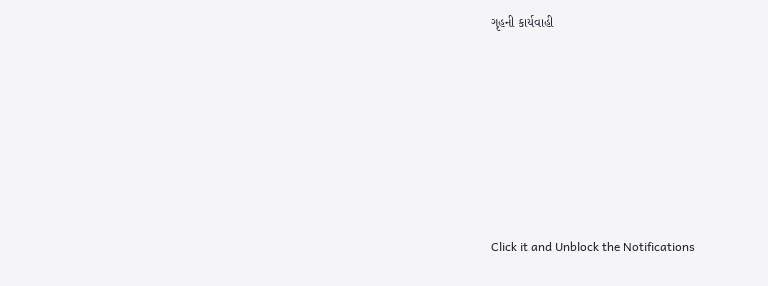ગૃહની કાર્યવાહી










Click it and Unblock the Notifications